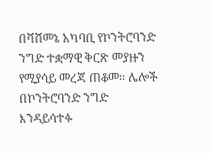በሻሸመኔ አካባቢ የኮንትሮባንድ ንግድ ተቋማዊ ቅርጽ መያዙን የሚያሳይ መረጃ ጠቆመ፡፡ ሌሎች በኮንትሮባንድ ንግድ እንዳይሳተፉ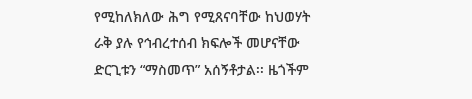የሚከለክለው ሕግ የሚጸናባቸው ከህወሃት ራቅ ያሉ የኅብረተሰብ ክፍሎች መሆናቸው ድርጊቱን “ማስመጥ” አሰኝቶታል፡፡ ዜጎችም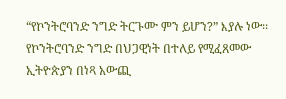“የኮንትሮባንድ ንግድ ትርጉሙ ምን ይሆን?” እያሉ ነው፡፡ የኮንትሮባንድ ንግድ በህጋዊነት በተለይ የሚፈጸመው ኢትዮጵያን በነጻ አውጪ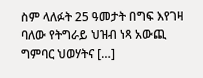ስም ላለፉት 25 ዓመታት በግፍ እየገዛ ባለው የትግራይ ህዝብ ነጻ አውጪ ግምባር ህወሃትና […]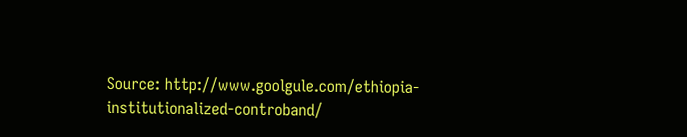Source: http://www.goolgule.com/ethiopia-institutionalized-controband/